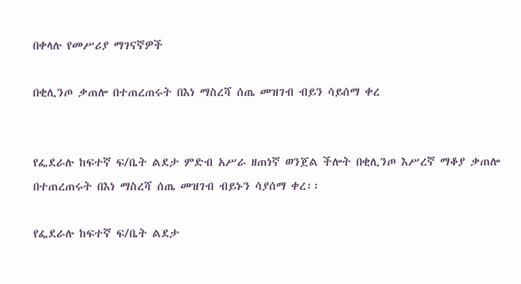በቀላሉ የመሥሪያ ማገናኛዎች

በቂሊንጦ ቃጠሎ በተጠረጠሩት በእነ ማስረሻ ሰጤ መዝገብ ብይን ሳይሰማ ቀረ


የፌደራሉ ከፍተኛ ፍ/ቤት ልደታ ምድብ አሥራ ዘጠነኛ ወንጀል ችሎት በቂሊንጦ እሥረኛ ማቆያ ቃጠሎ በተጠረጠሩት በእነ ማስረሻ ሰጤ መዝገብ ብይኑን ሳያሰማ ቀረ፡፡

የፌደራሉ ከፍተኛ ፍ/ቤት ልደታ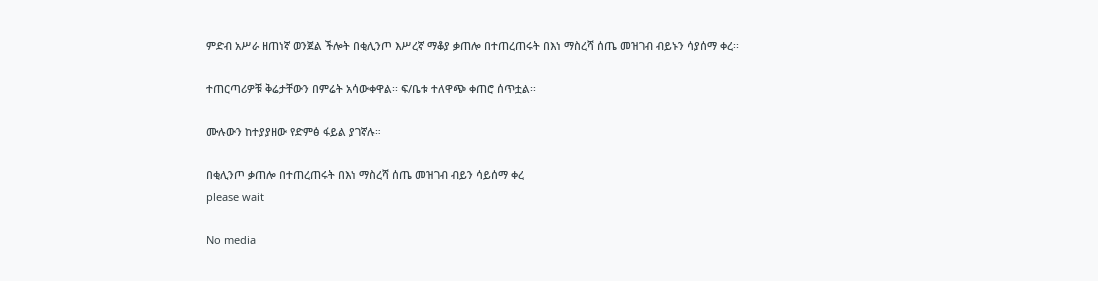ምድብ አሥራ ዘጠነኛ ወንጀል ችሎት በቂሊንጦ እሥረኛ ማቆያ ቃጠሎ በተጠረጠሩት በእነ ማስረሻ ሰጤ መዝገብ ብይኑን ሳያሰማ ቀረ፡፡

ተጠርጣሪዎቹ ቅሬታቸውን በምሬት አሳውቀዋል፡፡ ፍ/ቤቱ ተለዋጭ ቀጠሮ ሰጥቷል፡፡

ሙሉውን ከተያያዘው የድምፅ ፋይል ያገኛሉ።

በቂሊንጦ ቃጠሎ በተጠረጠሩት በእነ ማስረሻ ሰጤ መዝገብ ብይን ሳይሰማ ቀረ
please wait

No media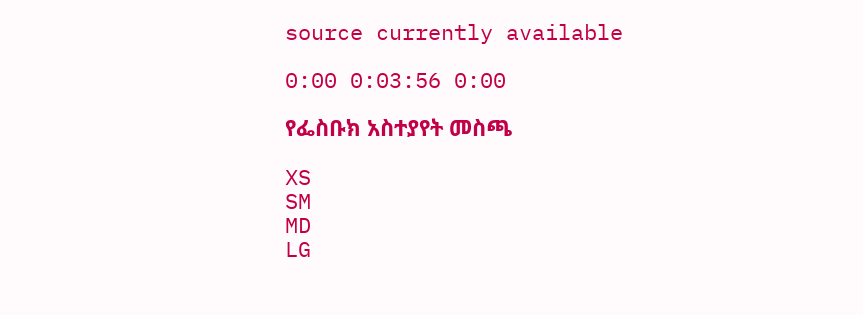source currently available

0:00 0:03:56 0:00

የፌስቡክ አስተያየት መስጫ

XS
SM
MD
LG